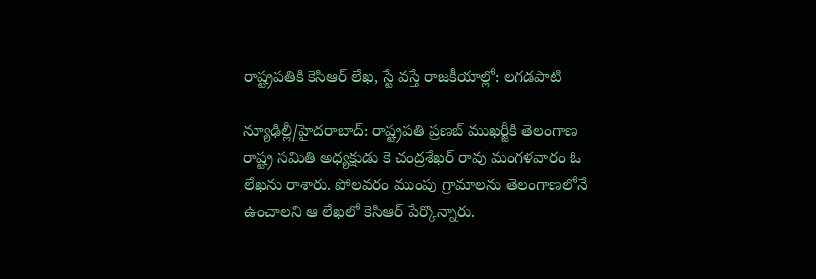రాష్ట్రపతికి కెసిఆర్ లేఖ, స్టే వస్తే రాజకీయాల్లో: లగడపాటి

న్యూఢిల్లీ/హైదరాబాద్: రాష్ట్రపతి ప్రణబ్ ముఖర్జీకి తెలంగాణ రాష్ట్ర సమితి అధ్యక్షుడు కె చంద్రశేఖర్ రావు మంగళవారం ఓ లేఖను రాశారు. పోలవరం ముంపు గ్రామాలను తెలంగాణలోనే ఉంచాలని ఆ లేఖలో కెసిఆర్ పేర్కొన్నారు.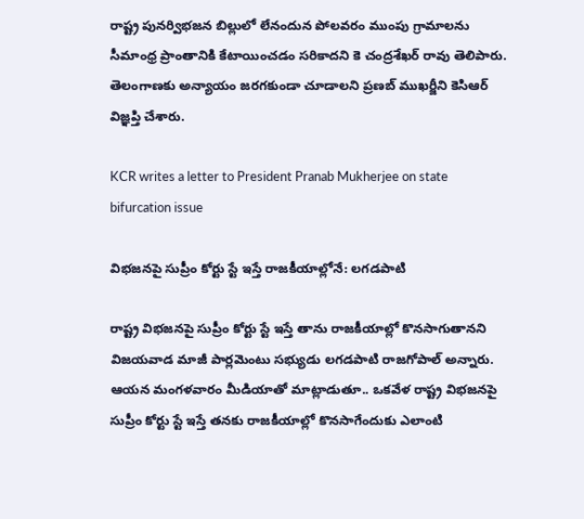రాష్ట్ర పునర్విభజన బిల్లులో లేనందున పోలవరం ముంపు గ్రామాలను సీమాంధ్ర ప్రాంతానికి కేటాయించడం సరికాదని కె చంద్రశేఖర్ రావు తెలిపారు. తెలంగాణకు అన్యాయం జరగకుండా చూడాలని ప్రణబ్ ముఖర్జీని కెసిఆర్ విజ్ఞప్తి చేశారు.

KCR writes a letter to President Pranab Mukherjee on state bifurcation issue

విభజనపై సుప్రీం కోర్టు స్టే ఇస్తే రాజకీయాల్లోనే: లగడపాటి

రాష్ట్ర విభజనపై సుప్రీం కోర్టు స్టే ఇస్తే తాను రాజకీయాల్లో కొనసాగుతానని విజయవాడ మాజీ పార్లమెంటు సభ్యుడు లగడపాటి రాజగోపాల్ అన్నారు. ఆయన మంగళవారం మీడియాతో మాట్లాడుతూ.. ఒకవేళ రాష్ట్ర విభజనపై సుప్రీం కోర్టు స్టే ఇస్తే తనకు రాజకీయాల్లో కొనసాగేందుకు ఎలాంటి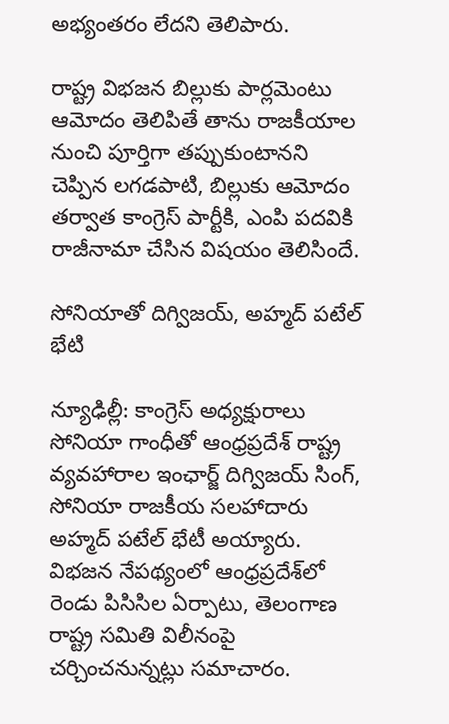అభ్యంతరం లేదని తెలిపారు.

రాష్ట్ర విభజన బిల్లుకు పార్లమెంటు ఆమోదం తెలిపితే తాను రాజకీయాల నుంచి పూర్తిగా తప్పుకుంటానని చెప్పిన లగడపాటి, బిల్లుకు ఆమోదం తర్వాత కాంగ్రెస్ పార్టీకి, ఎంపి పదవికి రాజీనామా చేసిన విషయం తెలిసిందే.

సోనియాతో దిగ్విజయ్, అహ్మద్ పటేల్ భేటి

న్యూఢిల్లీ: కాంగ్రెస్ అధ్యక్షురాలు సోనియా గాంధీతో ఆంధ్రప్రదేశ్ రాష్ట్ర వ్యవహారాల ఇంఛార్జ్ దిగ్విజయ్ సింగ్, సోనియా రాజకీయ సలహాదారు అహ్మద్ పటేల్ భేటీ అయ్యారు. విభజన నేపథ్యంలో ఆంధ్రప్రదేశ్‌లో రెండు పిసిసిల ఏర్పాటు, తెలంగాణ రాష్ట్ర సమితి విలీనంపై చర్చించనున్నట్లు సమాచారం.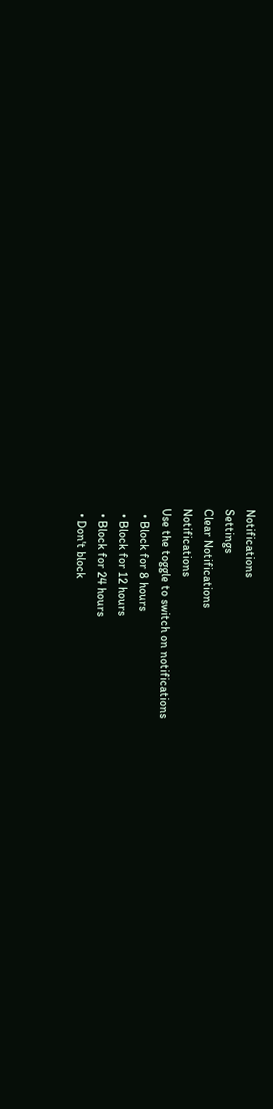Notifications
Settings
Clear Notifications
Notifications
Use the toggle to switch on notifications
  • Block for 8 hours
  • Block for 12 hours
  • Block for 24 hours
  • Don't block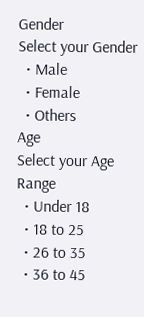Gender
Select your Gender
  • Male
  • Female
  • Others
Age
Select your Age Range
  • Under 18
  • 18 to 25
  • 26 to 35
  • 36 to 45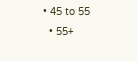• 45 to 55
  • 55+